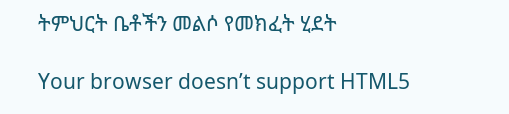ትምህርት ቤቶችን መልሶ የመክፈት ሂደት

Your browser doesn’t support HTML5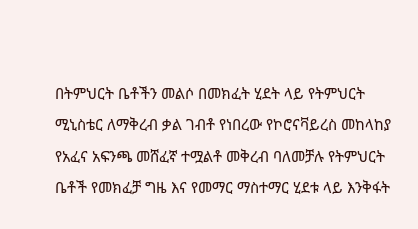በትምህርት ቤቶችን መልሶ በመክፈት ሂደት ላይ የትምህርት ሚኒስቴር ለማቅረብ ቃል ገብቶ የነበረው የኮሮናቫይረስ መከላከያ የአፈና አፍንጫ መሸፈኛ ተሟልቶ መቅረብ ባለመቻሉ የትምህርት ቤቶች የመክፈቻ ግዜ እና የመማር ማስተማር ሂደቱ ላይ እንቅፋት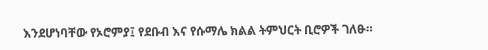እንደሆነባቸው የኦሮምያ፤ የደቡብ እና የሱማሌ ክልል ትምህርት ቢሮዎች ገለፁ።